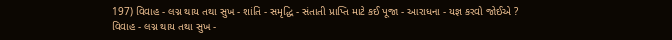197) વિવાહ - લગ્ન થાય તથા સુખ - શાંતિ - સમૃદ્ધિ - સંતાતી પ્રાપ્તિ માટે કઈ પૂજા - આરાધના - યજ્ઞ કરવો જોઈએ ?
વિવાહ - લગ્ન થાય તથા સુખ -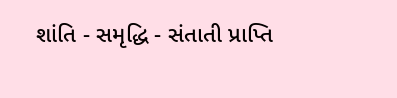શાંતિ - સમૃદ્ધિ - સંતાતી પ્રાપ્તિ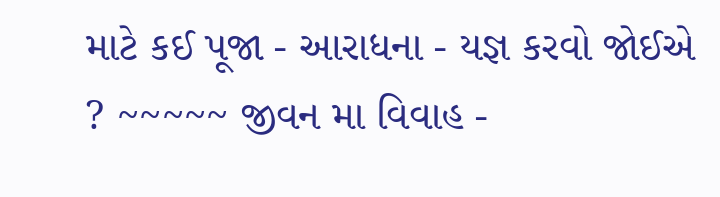માટે કઈ પૂજા - આરાધના - યજ્ઞ કરવો જોઈએ ? ~~~~~ જીવન મા વિવાહ -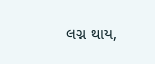લગ્ન થાય,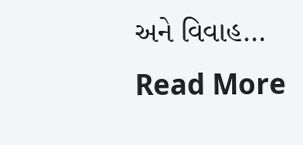અને વિવાહ…
Read More